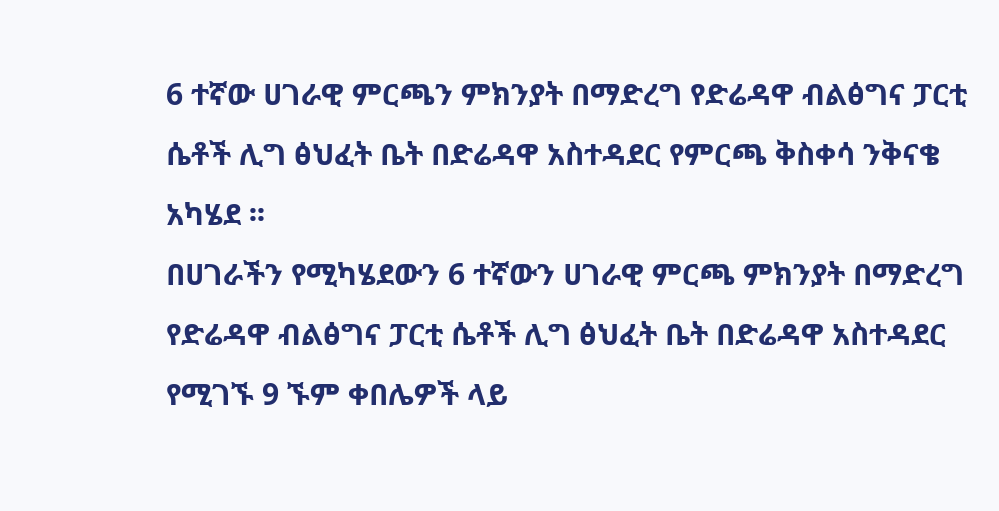6 ተኛው ሀገራዊ ምርጫን ምክንያት በማድረግ የድሬዳዋ ብልፅግና ፓርቲ ሴቶች ሊግ ፅህፈት ቤት በድሬዳዋ አስተዳደር የምርጫ ቅስቀሳ ንቅናቄ አካሄደ ፡፡
በሀገራችን የሚካሄደውን 6 ተኛውን ሀገራዊ ምርጫ ምክንያት በማድረግ የድሬዳዋ ብልፅግና ፓርቲ ሴቶች ሊግ ፅህፈት ቤት በድሬዳዋ አስተዳደር የሚገኙ 9 ኙም ቀበሌዎች ላይ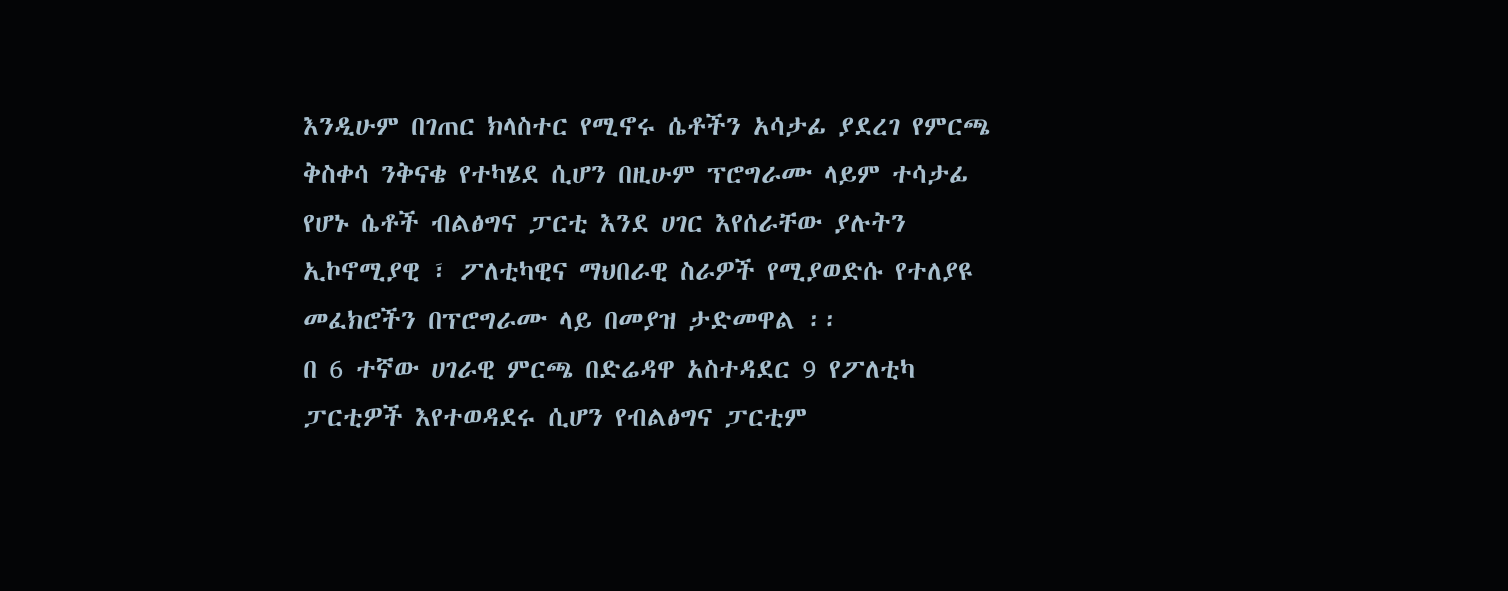እንዲሁም በገጠር ክላስተር የሚኖሩ ሴቶችን አሳታፊ ያደረገ የምርጫ ቅስቀሳ ንቅናቄ የተካሄደ ሲሆን በዚሁም ፕሮግራሙ ላይም ተሳታፊ የሆኑ ሴቶች ብልፅግና ፓርቲ እንደ ሀገር እየሰራቸው ያሉትን ኢኮኖሚያዊ ፣ ፖለቲካዊና ማህበራዊ ስራዎች የሚያወድሱ የተለያዩ መፈክሮችን በፕሮግራሙ ላይ በመያዝ ታድመዋል ፡፡
በ 6 ተኛው ሀገራዊ ምርጫ በድሬዳዋ አስተዳደር 9 የፖለቲካ ፓርቲዎች እየተወዳደሩ ሲሆን የብልፅግና ፓርቲም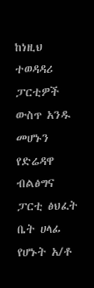ከነዚህ ተወዳዳሪ ፓርቲዎች ውስጥ አንዱ መሆኑን የድሬዳዋ ብልፅግና ፓርቲ ፅህፈት ቤት ሀላፊ የሆኑት አ/ቶ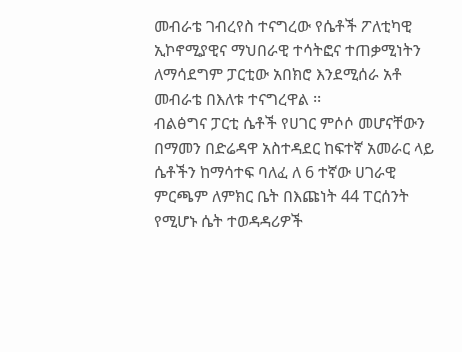መብራቴ ገብረየስ ተናግረው የሴቶች ፖለቲካዊ ኢኮኖሚያዊና ማህበራዊ ተሳትፎና ተጠቃሚነትን ለማሳደግም ፓርቲው አበክሮ እንደሚሰራ አቶ መብራቴ በእለቱ ተናግረዋል ፡፡
ብልፅግና ፓርቲ ሴቶች የሀገር ምሶሶ መሆናቸውን በማመን በድሬዳዋ አስተዳደር ከፍተኛ አመራር ላይ ሴቶችን ከማሳተፍ ባለፈ ለ 6 ተኛው ሀገራዊ ምርጫም ለምክር ቤት በእጩነት 44 ፐርሰንት የሚሆኑ ሴት ተወዳዳሪዎች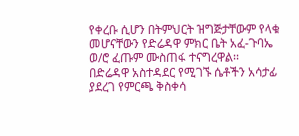የቀረቡ ሲሆን በትምህርት ዝግጅታቸውም የላቁ መሆናቸውን የድሬዳዋ ምክር ቤት አፈ-ጉባኤ ወ/ሮ ፈጡም ሙስጠፋ ተናግረዋል፡፡
በድሬዳዋ አስተዳደር የሚገኙ ሴቶችን አሳታፊ ያደረገ የምርጫ ቅስቀሳ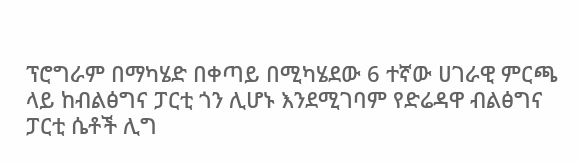ፕሮግራም በማካሄድ በቀጣይ በሚካሄደው 6 ተኛው ሀገራዊ ምርጫ ላይ ከብልፅግና ፓርቲ ጎን ሊሆኑ እንደሚገባም የድሬዳዋ ብልፅግና ፓርቲ ሴቶች ሊግ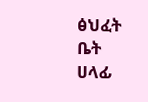ፅህፈት ቤት ሀላፊ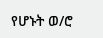የሆኑት ወ/ሮ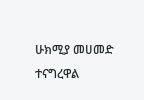ሁክሚያ መሀመድ ተናግረዋል